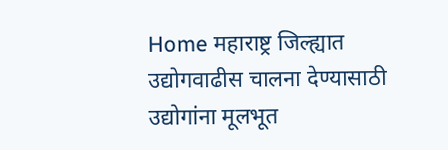Home महाराष्ट्र जिल्ह्यात उद्योगवाढीस चालना देण्यासाठी उद्योगांना मूलभूत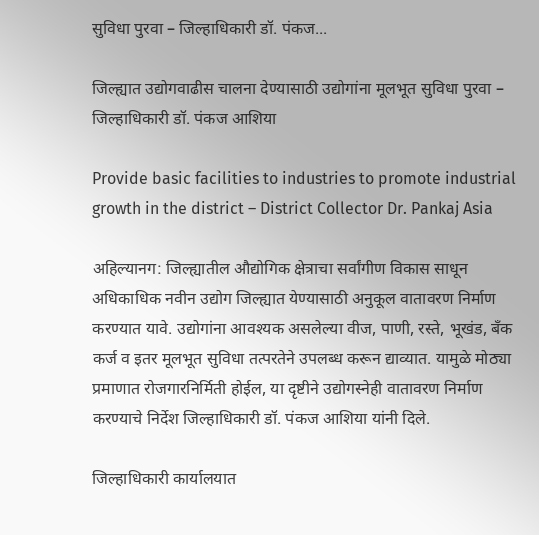सुविधा पुरवा – जिल्हाधिकारी डॉ. पंकज...

जिल्ह्यात उद्योगवाढीस चालना देण्यासाठी उद्योगांना मूलभूत सुविधा पुरवा – जिल्हाधिकारी डॉ. पंकज आशिया

Provide basic facilities to industries to promote industrial growth in the district – District Collector Dr. Pankaj Asia

अहिल्यानग: जिल्ह्यातील औद्योगिक क्षेत्राचा सर्वांगीण विकास साधून अधिकाधिक नवीन उद्योग जिल्ह्यात येण्यासाठी अनुकूल वातावरण निर्माण करण्यात यावे. उद्योगांना आवश्यक असलेल्या वीज, पाणी, रस्ते, भूखंड, बँक कर्ज व इतर मूलभूत सुविधा तत्परतेने उपलब्ध करून द्याव्यात. यामुळे मोठ्या प्रमाणात रोजगारनिर्मिती होईल, या दृष्टीने उद्योगस्नेही वातावरण निर्माण करण्याचे निर्देश जिल्हाधिकारी डॉ. पंकज आशिया यांनी दिले.

जिल्हाधिकारी कार्यालयात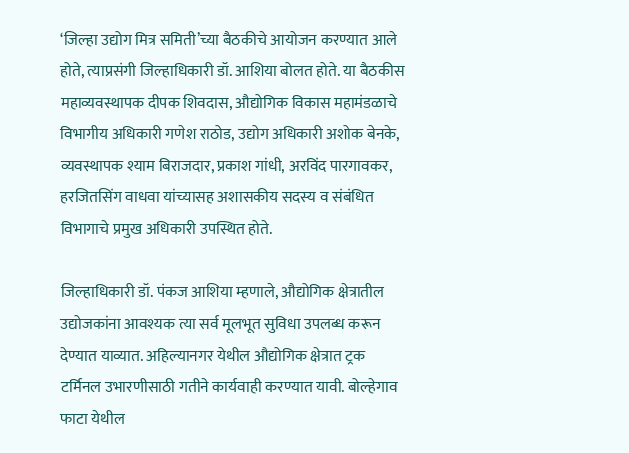‘जिल्हा उद्योग मित्र समिती’च्या बैठकीचे आयोजन करण्यात आले होते, त्याप्रसंगी जिल्हाधिकारी डॉ. आशिया बोलत होते. या बैठकीस महाव्यवस्थापक दीपक शिवदास, औद्योगिक विकास महामंडळाचे विभागीय अधिकारी गणेश राठोड, उद्योग अधिकारी अशोक बेनके, व्यवस्थापक श्याम बिराजदार, प्रकाश गांधी, अरविंद पारगावकर, हरजितसिंग वाधवा यांच्यासह अशासकीय सदस्य व संबंधित विभागाचे प्रमुख अधिकारी उपस्थित होते.

जिल्हाधिकारी डॉ. पंकज आशिया म्हणाले, औद्योगिक क्षेत्रातील उद्योजकांना आवश्यक त्या सर्व मूलभूत सुविधा उपलब्ध करून देण्यात याव्यात. अहिल्यानगर येथील औद्योगिक क्षेत्रात ट्रक टर्मिनल उभारणीसाठी गतीने कार्यवाही करण्यात यावी. बोल्हेगाव फाटा येथील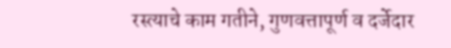रस्त्याचे काम गतीने, गुणवत्तापूर्ण व दर्जेदार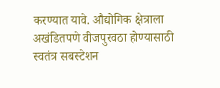करण्यात यावे. औद्योगिक क्षेत्राला अखंडितपणे वीजपुरवठा होण्यासाठी स्वतंत्र सबस्टेशन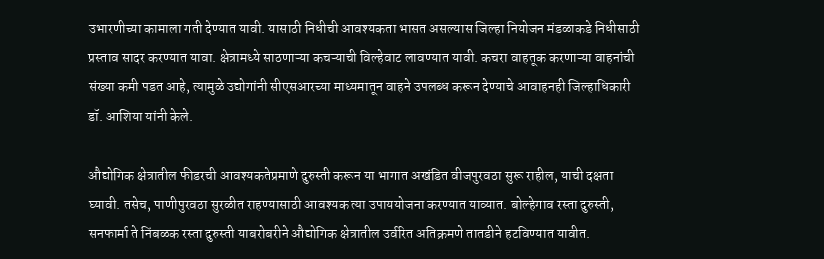उभारणीच्या कामाला गती देण्यात यावी. यासाठी निधीची आवश्यकता भासत असल्यास जिल्हा नियोजन मंडळाकडे निधीसाठी प्रस्ताव सादर करण्यात यावा. क्षेत्रामध्ये साठणाऱ्या कचऱ्याची विल्हेवाट लावण्यात यावी. कचरा वाहतूक करणाऱ्या वाहनांची संख्या कमी पडत आहे, त्यामुळे उद्योगांनी सीएसआरच्या माध्यमातून वाहने उपलब्ध करून देण्याचे आवाहनही जिल्हाधिकारी डॉ. आशिया यांनी केले.

औद्योगिक क्षेत्रातील फीडरची आवश्यकतेप्रमाणे दुरुस्ती करून या भागात अखंडित वीजपुरवठा सुरू राहील, याची दक्षता घ्यावी. तसेच, पाणीपुरवठा सुरळीत राहण्यासाठी आवश्यक त्या उपाययोजना करण्यात याव्यात. बोल्हेगाव रस्ता दुरुस्ती, सनफार्मा ते निंबळक रस्ता दुरुस्ती याबरोबरीने औद्योगिक क्षेत्रातील उर्वरित अतिक्रमणे तातडीने हटविण्यात यावीत.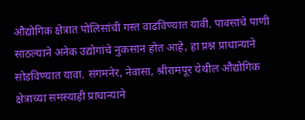औद्योगिक क्षेत्रात पोलिसांची गस्त वाढविण्यात यावी. पावसाचे पाणी साठल्याने अनेक उद्योगांचे नुकसान होत आहे, हा प्रश्न प्राधान्याने सोडविण्यात यावा. संगमनेर, नेवासा, श्रीरामपूर येथील औद्योगिक क्षेत्राच्या समस्याही प्राधान्याने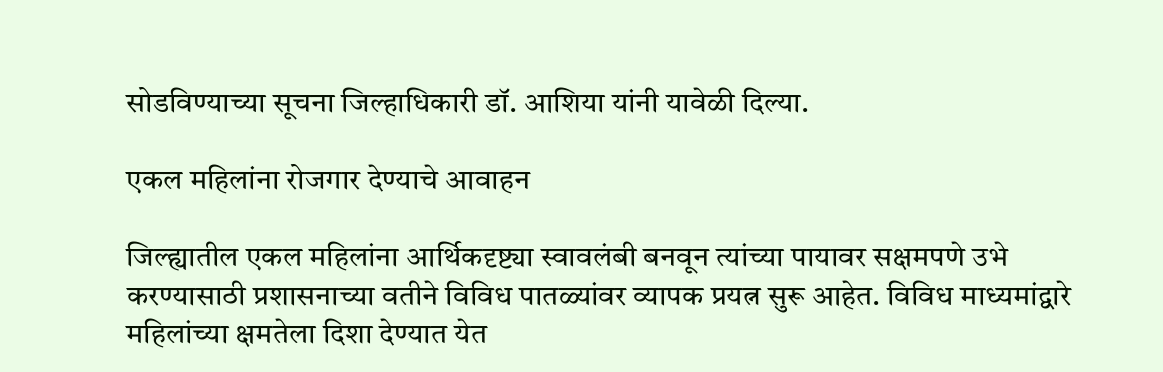सोडविण्याच्या सूचना जिल्हाधिकारी डॉ. आशिया यांनी यावेळी दिल्या.

एकल महिलांना रोजगार देण्याचे आवाहन

जिल्ह्यातील एकल महिलांना आर्थिकदृष्ट्या स्वावलंबी बनवून त्यांच्या पायावर सक्षमपणे उभे करण्यासाठी प्रशासनाच्या वतीने विविध पातळ्यांवर व्यापक प्रयत्न सुरू आहेत. विविध माध्यमांद्वारे महिलांच्या क्षमतेला दिशा देण्यात येत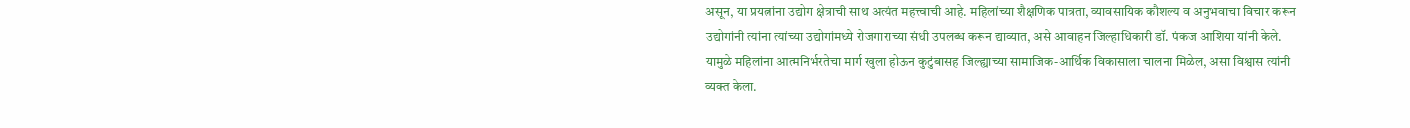असून, या प्रयत्नांना उद्योग क्षेत्राची साथ अत्यंत महत्त्वाची आहे. महिलांच्या शैक्षणिक पात्रता, व्यावसायिक कौशल्य व अनुभवाचा विचार करून उद्योगांनी त्यांना त्यांच्या उद्योगांमध्ये रोजगाराच्या संधी उपलब्ध करून द्याव्यात, असे आवाहन जिल्हाधिकारी डॉ. पंकज आशिया यांनी केले. यामुळे महिलांना आत्मनिर्भरतेचा मार्ग खुला होऊन कुटुंबासह जिल्ह्याच्या सामाजिक-आर्थिक विकासाला चालना मिळेल, असा विश्वास त्यांनी व्यक्त केला.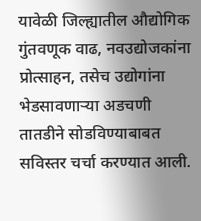यावेळी जिल्ह्यातील औद्योगिक गुंतवणूक वाढ, नवउद्योजकांना प्रोत्साहन, तसेच उद्योगांना भेडसावणाऱ्या अडचणी तातडीने सोडविण्याबाबत सविस्तर चर्चा करण्यात आली.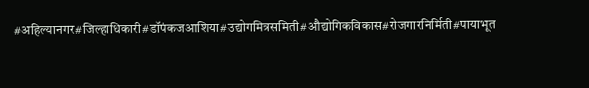#अहिल्यानगर#जिल्हाधिकारी#डॉपंकजआशिया#उद्योगमित्रसमिती#औद्योगिकविकास#रोजगारनिर्मिती#पायाभूत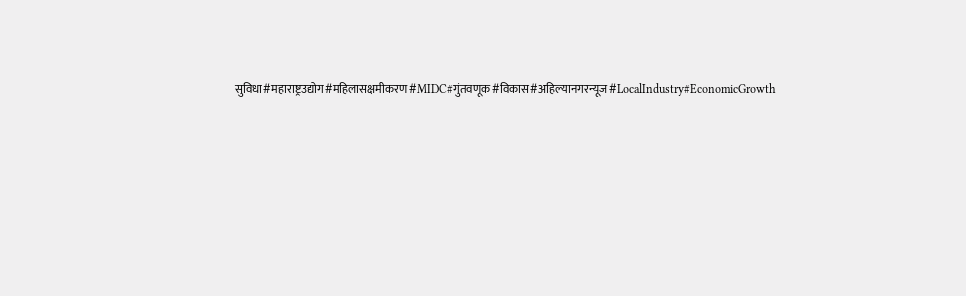सुविधा#महाराष्ट्रउद्योग#महिलासक्षमीकरण#MIDC#गुंतवणूक#विकास#अहिल्यानगरन्यूज#LocalIndustry#EconomicGrowth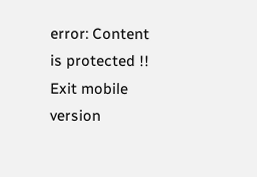error: Content is protected !!
Exit mobile version